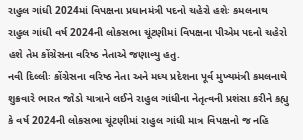રાહુલ ગાંધી 2024માં વિપક્ષના પ્રધાનમંત્રી પદનો ચહેરો હશેઃ કમલનાથ
રાહુલ ગાંધી વર્ષ 2024ની લોકસભા ચૂંટણીમાં વિપક્ષના પીએમ પદનો ચહેરો હશે તેમ કોંગ્રેસના વરિષ્ઠ નેતાએ જણાવ્યુ હતુ.
નવી દિલ્લીઃ કોંગ્રેસના વરિષ્ઠ નેતા અને મધ્ય પ્રદેશના પૂર્વ મુખ્યમંત્રી કમલનાથે શુક્રવારે ભારત જોડો યાત્રાને લઈને રાહુલ ગાંધીના નેતૃત્વની પ્રશંસા કરીને કહ્યુ કે વર્ષ 2024ની લોકસભા ચૂંટણીમાં રાહુલ ગાંધી માત્ર વિપક્ષનો જ નહિ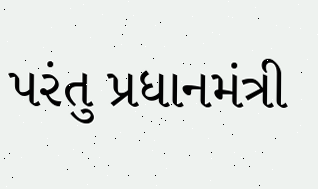પરંતુ પ્રધાનમંત્રી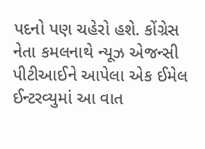પદનો પણ ચહેરો હશે. કોંગ્રેસ નેતા કમલનાથે ન્યૂઝ એજન્સી પીટીઆઈને આપેલા એક ઈમેલ ઈન્ટરવ્યુમાં આ વાત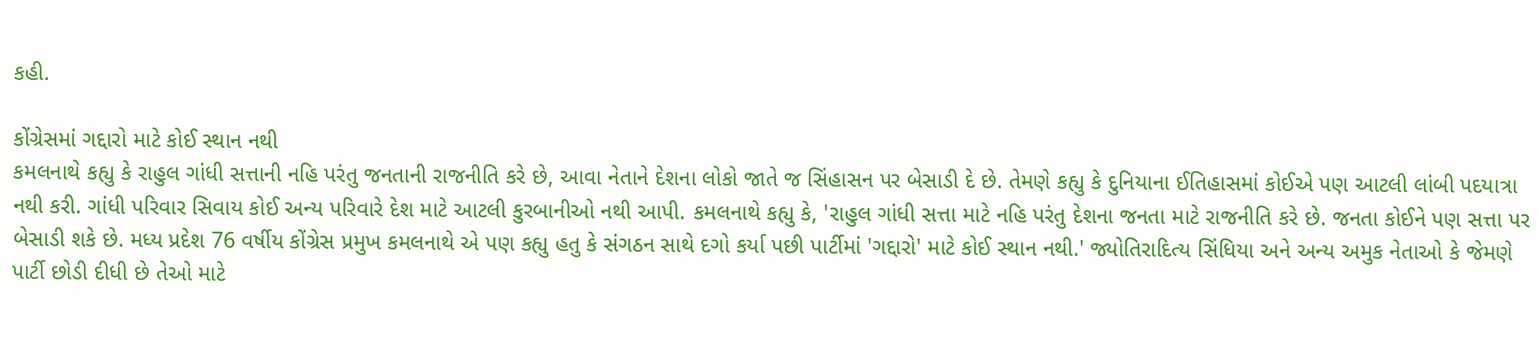કહી.

કોંગ્રેસમાં ગદ્દારો માટે કોઈ સ્થાન નથી
કમલનાથે કહ્યુ કે રાહુલ ગાંધી સત્તાની નહિ પરંતુ જનતાની રાજનીતિ કરે છે, આવા નેતાને દેશના લોકો જાતે જ સિંહાસન પર બેસાડી દે છે. તેમણે કહ્યુ કે દુનિયાના ઈતિહાસમાં કોઈએ પણ આટલી લાંબી પદયાત્રા નથી કરી. ગાંધી પરિવાર સિવાય કોઈ અન્ય પરિવારે દેશ માટે આટલી કુરબાનીઓ નથી આપી. કમલનાથે કહ્યુ કે, 'રાહુલ ગાંધી સત્તા માટે નહિ પરંતુ દેશના જનતા માટે રાજનીતિ કરે છે. જનતા કોઈને પણ સત્તા પર બેસાડી શકે છે. મધ્ય પ્રદેશ 76 વર્ષીય કોંગ્રેસ પ્રમુખ કમલનાથે એ પણ કહ્યુ હતુ કે સંગઠન સાથે દગો કર્યા પછી પાર્ટીમાં 'ગદ્દારો' માટે કોઈ સ્થાન નથી.' જ્યોતિરાદિત્ય સિંધિયા અને અન્ય અમુક નેતાઓ કે જેમણે પાર્ટી છોડી દીધી છે તેઓ માટે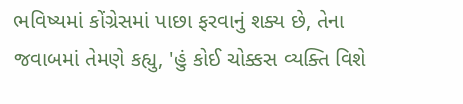ભવિષ્યમાં કોંગ્રેસમાં પાછા ફરવાનું શક્ય છે, તેના જવાબમાં તેમણે કહ્યુ, 'હું કોઈ ચોક્કસ વ્યક્તિ વિશે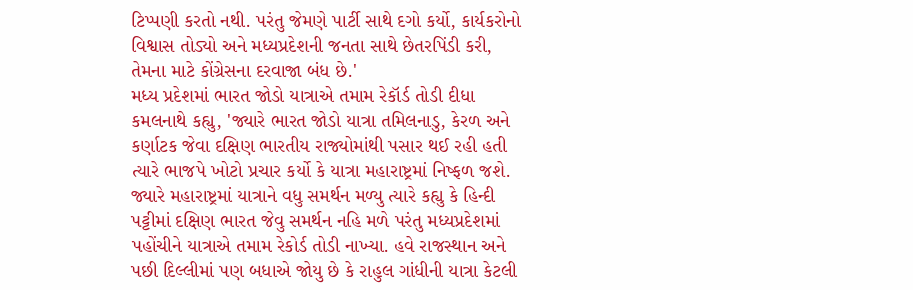ટિપ્પણી કરતો નથી. પરંતુ જેમણે પાર્ટી સાથે દગો કર્યો, કાર્યકરોનો વિશ્વાસ તોડ્યો અને મધ્યપ્રદેશની જનતા સાથે છેતરપિંડી કરી, તેમના માટે કોંગ્રેસના દરવાજા બંધ છે.'
મધ્ય પ્રદેશમાં ભારત જોડો યાત્રાએ તમામ રેકૉર્ડ તોડી દીધા
કમલનાથે કહ્યુ, 'જ્યારે ભારત જોડો યાત્રા તમિલનાડુ, કેરળ અને કર્ણાટક જેવા દક્ષિણ ભારતીય રાજ્યોમાંથી પસાર થઈ રહી હતી ત્યારે ભાજપે ખોટો પ્રચાર કર્યો કે યાત્રા મહારાષ્ટ્રમાં નિષ્ફળ જશે. જ્યારે મહારાષ્ટ્રમાં યાત્રાને વધુ સમર્થન મળ્યુ ત્યારે કહ્યુ કે હિન્દી પટ્ટીમાં દક્ષિણ ભારત જેવુ સમર્થન નહિ મળે પરંતુ મધ્યપ્રદેશમાં પહોંચીને યાત્રાએ તમામ રેકોર્ડ તોડી નાખ્યા. હવે રાજસ્થાન અને પછી દિલ્લીમાં પણ બધાએ જોયુ છે કે રાહુલ ગાંધીની યાત્રા કેટલી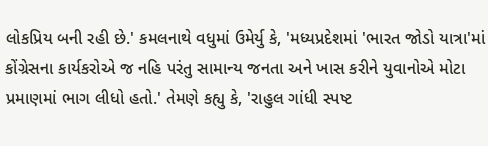લોકપ્રિય બની રહી છે.' કમલનાથે વધુમાં ઉમેર્યુ કે, 'મધ્યપ્રદેશમાં 'ભારત જોડો યાત્રા'માં કોંગ્રેસના કાર્યકરોએ જ નહિ પરંતુ સામાન્ય જનતા અને ખાસ કરીને યુવાનોએ મોટા પ્રમાણમાં ભાગ લીધો હતો.' તેમણે કહ્યુ કે, 'રાહુલ ગાંધી સ્પષ્ટ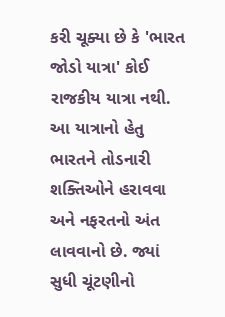કરી ચૂક્યા છે કે 'ભારત જોડો યાત્રા' કોઈ રાજકીય યાત્રા નથી. આ યાત્રાનો હેતુ ભારતને તોડનારી શક્તિઓને હરાવવા અને નફરતનો અંત લાવવાનો છે. જ્યાં સુધી ચૂંટણીનો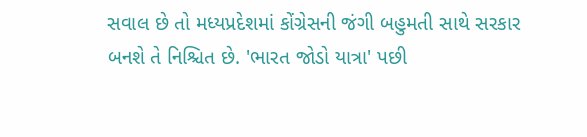સવાલ છે તો મધ્યપ્રદેશમાં કોંગ્રેસની જંગી બહુમતી સાથે સરકાર બનશે તે નિશ્ચિત છે. 'ભારત જોડો યાત્રા' પછી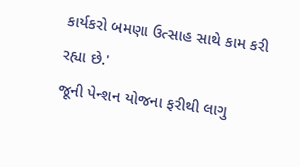કાર્યકરો બમણા ઉત્સાહ સાથે કામ કરી રહ્યા છે.'
જૂની પેન્શન યોજના ફરીથી લાગુ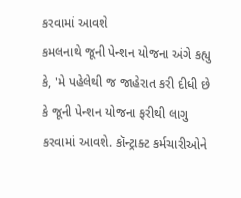કરવામાં આવશે
કમલનાથે જૂની પેન્શન યોજના અંગે કહ્યુ કે, 'મે પહેલેથી જ જાહેરાત કરી દીધી છે કે જૂની પેન્શન યોજના ફરીથી લાગુ કરવામાં આવશે. કૉન્ટ્રાક્ટ કર્મચારીઓને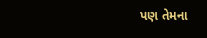પણ તેમના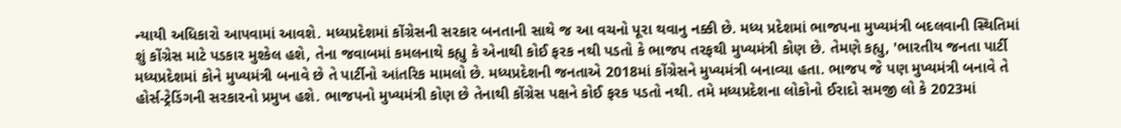ન્યાયી અધિકારો આપવામાં આવશે. મધ્યપ્રદેશમાં કોંગ્રેસની સરકાર બનતાની સાથે જ આ વચનો પૂરા થવાનુ નક્કી છે. મધ્ય પ્રદેશમાં ભાજપના મુખ્યમંત્રી બદલવાની સ્થિતિમાં શું કોંગ્રેસ માટે પડકાર મુશ્કેલ હશે, તેના જવાબમાં કમલનાથે કહ્યુ કે એનાથી કોઈ ફરક નથી પડતો કે ભાજપ તરફથી મુખ્યમંત્રી કોણ છે. તેમણે કહ્યુ, 'ભારતીય જનતા પાર્ટી મધ્યપ્રદેશમાં કોને મુખ્યમંત્રી બનાવે છે તે પાર્ટીનો આંતરિક મામલો છે. મધ્યપ્રદેશની જનતાએ 2018માં કોંગ્રેસને મુખ્યમંત્રી બનાવ્યા હતા. ભાજપ જે પણ મુખ્યમંત્રી બનાવે તે હોર્સ-ટ્રેડિંગની સરકારનો પ્રમુખ હશે. ભાજપનો મુખ્યમંત્રી કોણ છે તેનાથી કોંગ્રેસ પક્ષને કોઈ ફરક પડતો નથી. તમે મધ્યપ્રદેશના લોકોનો ઈરાદો સમજી લો કે 2023માં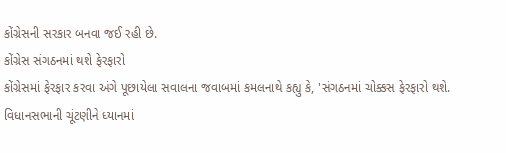કોંગ્રેસની સરકાર બનવા જઈ રહી છે.
કોંગ્રેસ સંગઠનમાં થશે ફેરફારો
કોંગ્રેસમાં ફેરફાર કરવા અંગે પૂછાયેલા સવાલના જવાબમાં કમલનાથે કહ્યુ કે, 'સંગઠનમાં ચોક્કસ ફેરફારો થશે. વિધાનસભાની ચૂંટણીને ધ્યાનમાં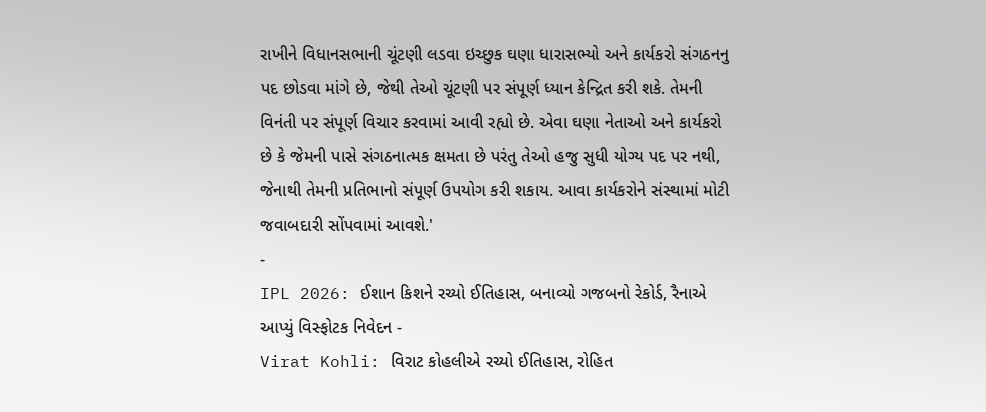રાખીને વિધાનસભાની ચૂંટણી લડવા ઇચ્છુક ઘણા ધારાસભ્યો અને કાર્યકરો સંગઠનનુ પદ છોડવા માંગે છે, જેથી તેઓ ચૂંટણી પર સંપૂર્ણ ધ્યાન કેન્દ્રિત કરી શકે. તેમની વિનંતી પર સંપૂર્ણ વિચાર કરવામાં આવી રહ્યો છે. એવા ઘણા નેતાઓ અને કાર્યકરો છે કે જેમની પાસે સંગઠનાત્મક ક્ષમતા છે પરંતુ તેઓ હજુ સુધી યોગ્ય પદ પર નથી, જેનાથી તેમની પ્રતિભાનો સંપૂર્ણ ઉપયોગ કરી શકાય. આવા કાર્યકરોને સંસ્થામાં મોટી જવાબદારી સોંપવામાં આવશે.'
-
IPL 2026: ઈશાન કિશને રચ્યો ઈતિહાસ, બનાવ્યો ગજબનો રેકોર્ડ, રૈનાએ આપ્યું વિસ્ફોટક નિવેદન -
Virat Kohli: વિરાટ કોહલીએ રચ્યો ઈતિહાસ, રોહિત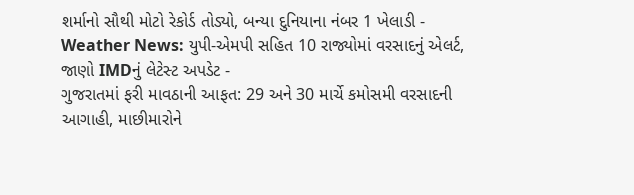શર્માનો સૌથી મોટો રેકોર્ડ તોડ્યો, બન્યા દુનિયાના નંબર 1 ખેલાડી -
Weather News: યુપી-એમપી સહિત 10 રાજ્યોમાં વરસાદનું એલર્ટ, જાણો IMDનું લેટેસ્ટ અપડેટ -
ગુજરાતમાં ફરી માવઠાની આફત: 29 અને 30 માર્ચે કમોસમી વરસાદની આગાહી, માછીમારોને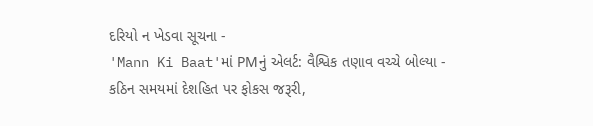દરિયો ન ખેડવા સૂચના -
'Mann Ki Baat'માં PMનું એલર્ટ: વૈશ્વિક તણાવ વચ્ચે બોલ્યા - કઠિન સમયમાં દેશહિત પર ફોકસ જરૂરી,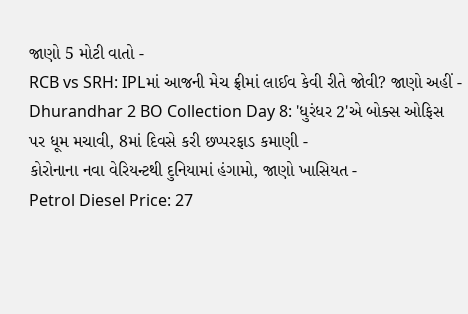જાણો 5 મોટી વાતો -
RCB vs SRH: IPLમાં આજની મેચ ફ્રીમાં લાઈવ કેવી રીતે જોવી? જાણો અહીં -
Dhurandhar 2 BO Collection Day 8: 'ધુરંધર 2'એ બોક્સ ઓફિસ પર ધૂમ મચાવી, 8માં દિવસે કરી છપ્પરફાડ કમાણી -
કોરોનાના નવા વેરિયન્ટથી દુનિયામાં હંગામો, જાણો ખાસિયત -
Petrol Diesel Price: 27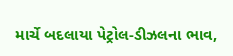માર્ચે બદલાયા પેટ્રોલ-ડીઝલના ભાવ,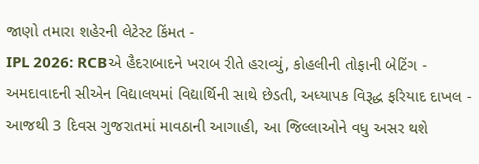જાણો તમારા શહેરની લેટેસ્ટ કિંમત -
IPL 2026: RCBએ હૈદરાબાદને ખરાબ રીતે હરાવ્યું, કોહલીની તોફાની બેટિંગ -
અમદાવાદની સીએન વિદ્યાલયમાં વિદ્યાર્થિની સાથે છેડતી, અધ્યાપક વિરૂદ્ધ ફરિયાદ દાખલ -
આજથી 3 દિવસ ગુજરાતમાં માવઠાની આગાહી, આ જિલ્લાઓને વધુ અસર થશે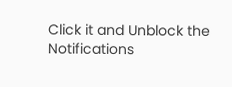Click it and Unblock the Notifications